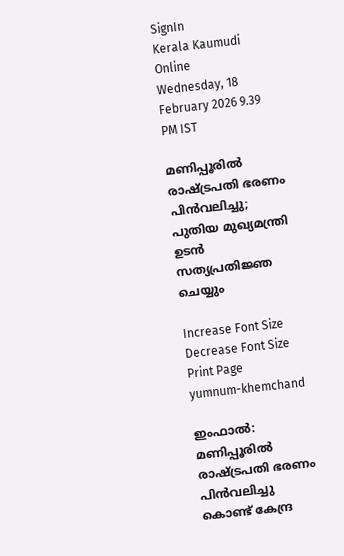SignIn
Kerala Kaumudi Online
Wednesday, 18 February 2026 9.39 PM IST

മണിപ്പൂരിൽ രാഷ്‌ട്രപതി ഭരണം പിൻവലിച്ചു; പുതിയ മുഖ്യമന്ത്രി ഉടൻ സത്യപ്രതിജ്ഞ ചെയ്യും

Increase Font Size Decrease Font Size Print Page
yumnum-khemchand

ഇംഫാൽ: മണിപ്പൂരിൽ രാഷ്‌ട്രപതി ഭരണം പിൻവലിച്ചു കൊണ്ട് കേന്ദ്ര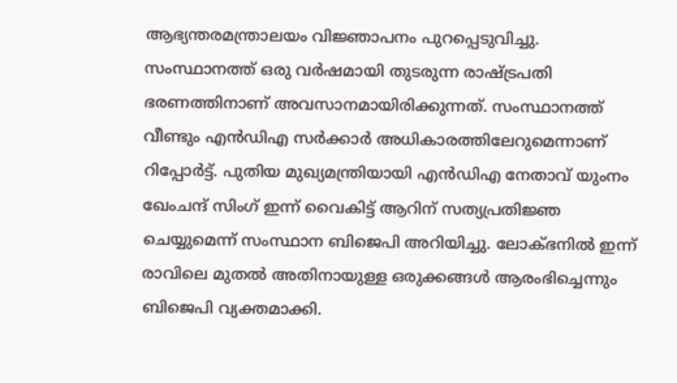ആഭ്യന്തരമന്ത്രാലയം വിജ്ഞാപനം പുറപ്പെടുവിച്ചു. സംസ്ഥാനത്ത് ഒരു വർഷമായി തുടരുന്ന രാഷ്‌ട്രപതി ഭരണത്തിനാണ് അവസാനമായിരിക്കുന്നത്. സംസ്ഥാനത്ത് വീണ്ടും എൻഡിഎ സർക്കാർ അധികാരത്തിലേറുമെന്നാണ് റിപ്പോർട്ട്. പുതിയ മുഖ്യമന്ത്രിയായി എൻഡിഎ നേതാവ് യുംനം ഖേംചന്ദ് സിംഗ് ഇന്ന്‌ വൈകിട്ട്‌ ആറിന്‌ സത്യപ്രതിജ്ഞ ചെയ്യുമെന്ന് സംസ്ഥാന ബിജെപി അറിയിച്ചു. ലോക്‌ഭനിൽ ഇന്ന് രാവിലെ മുതൽ അതിനായുള്ള ഒരുക്കങ്ങൾ ആരംഭിച്ചെന്നും ബിജെപി വ്യക്തമാക്കി.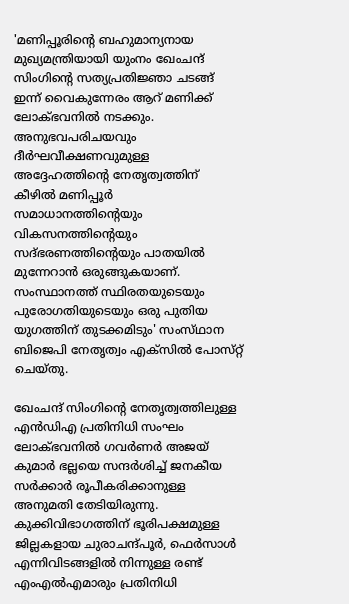'മണിപ്പൂരിന്റെ ബഹുമാന്യനായ മുഖ്യമന്ത്രിയായി യുംനം ഖേംചന്ദ് സിംഗിന്റെ സത്യപ്രതിജ്ഞാ ചടങ്ങ് ഇന്ന് വൈകുന്നേരം ആറ് മണിക്ക് ലോക്ഭവനിൽ നടക്കും. അനുഭവപരിചയവും ദീർഘവീക്ഷണവുമുള്ള അദ്ദേഹത്തിന്റെ നേതൃത്വത്തിന് കീഴിൽ മണിപ്പൂർ സമാധാനത്തിന്റെയും വികസനത്തിന്റെയും സദ്ഭരണത്തിന്റെയും പാതയിൽ മുന്നേറാൻ ഒരുങ്ങുകയാണ്. സംസ്ഥാനത്ത് സ്ഥിരതയുടെയും പുരോഗതിയുടെയും ഒരു പുതിയ യുഗത്തിന് തുടക്കമിടും' സംസ്‌ഥാന ബിജെപി നേതൃത്വം എക്സിൽ പോസ്‌റ്റ് ചെയ്‌തു.

ഖേംചന്ദ് സിംഗിന്റെ നേതൃത്വത്തിലുള്ള എൻഡിഎ പ്രതിനിധി സംഘം ലോക്‌ഭവനിൽ ഗവർണർ അജയ് കുമാർ ഭല്ലയെ സന്ദർശിച്ച് ജനകീയ സർക്കാർ രൂപീകരിക്കാനുള്ള അനുമതി തേടിയിരുന്നു. കുക്കിവിഭാഗത്തിന് ഭൂരിപക്ഷമുള്ള ജില്ലകളായ ചുരാചന്ദ്പൂർ, ഫെർസാൾ എന്നിവിടങ്ങളിൽ നിന്നുള്ള രണ്ട് എംഎൽഎമാരും പ്രതിനിധി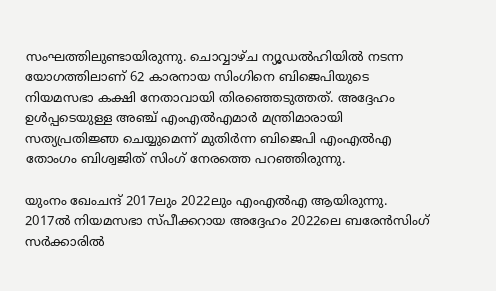സംഘത്തിലുണ്ടായിരുന്നു. ചൊവ്വാഴ്ച ന്യൂഡൽഹിയിൽ നടന്ന യോഗത്തിലാണ് 62 കാരനായ സിംഗിനെ ബിജെപിയുടെ നിയമസഭാ കക്ഷി നേതാവായി തിരഞ്ഞെടുത്തത്. അദ്ദേഹം ഉൾപ്പടെയുള്ള അഞ്ച് എംഎൽഎമാർ മന്ത്രിമാരായി സത്യപ്രതിജ്ഞ ചെയ്യുമെന്ന് മുതിർന്ന ബിജെപി എംഎൽഎ തോംഗം ബിശ്വജിത് സിംഗ് നേരത്തെ പറഞ്ഞിരുന്നു.

യുംനം ഖേംചന്ദ് 2017ലും 2022ലും എംഎൽഎ ആയിരുന്നു. 2017ൽ നിയമസഭാ സ്‌പീക്കറായ അദ്ദേഹം 2022ലെ ബരേൻസിംഗ് സർക്കാരിൽ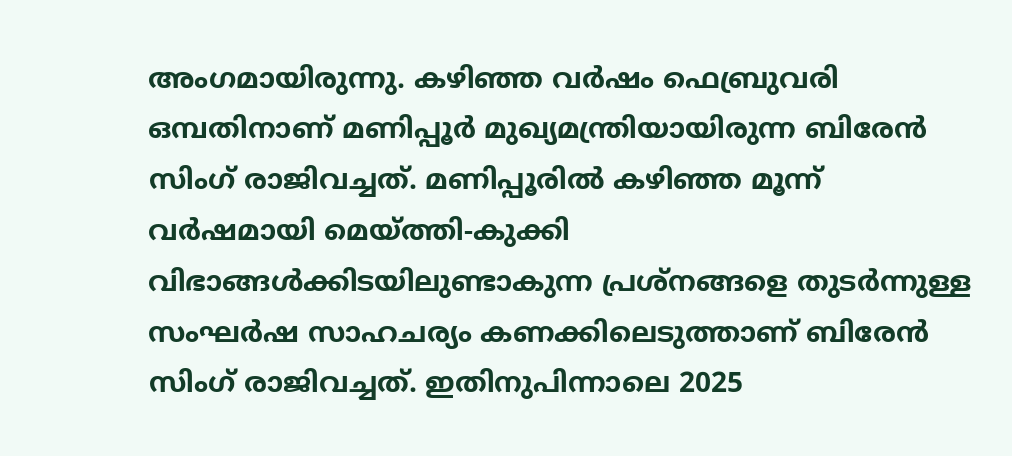അംഗമായിരുന്നു. കഴിഞ്ഞ വർഷം ഫെബ്രുവരി ഒമ്പതിനാണ് മണിപ്പൂർ മുഖ്യമന്ത്രിയായിരുന്ന ബിരേൻ സിംഗ് രാജിവച്ചത്. മണിപ്പൂരിൽ കഴിഞ്ഞ മൂന്ന് വർഷമായി മെയ്‌ത്തി-കുക്കി വിഭാങ്ങൾക്കിടയിലുണ്ടാകുന്ന പ്രശ്‌നങ്ങളെ തുടർന്നുള്ള സംഘർഷ സാഹചര്യം കണക്കിലെടുത്താണ് ബിരേൻ സിംഗ് രാജിവച്ചത്. ഇതിനുപിന്നാലെ 2025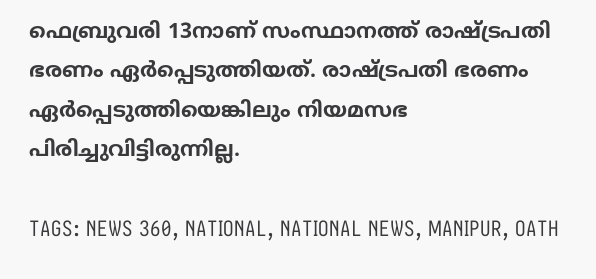ഫെബ്രുവരി 13നാണ് സംസ്ഥാനത്ത് രാഷ്‌ട്രപതി ഭരണം ഏർപ്പെടുത്തിയത്. രാഷ്‌ട്രപതി ഭരണം ഏർപ്പെടുത്തിയെങ്കിലും നിയമസഭ പിരിച്ചുവിട്ടിരുന്നില്ല.

TAGS: NEWS 360, NATIONAL, NATIONAL NEWS, MANIPUR, OATH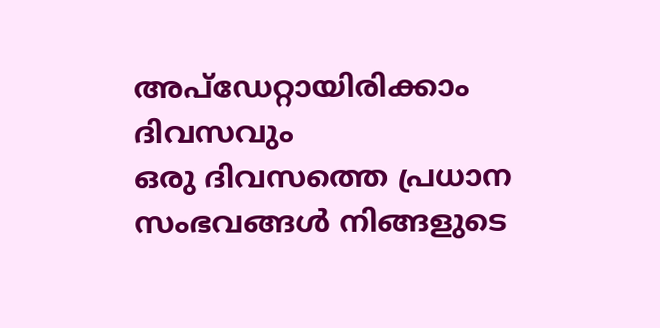അപ്ഡേറ്റായിരിക്കാം ദിവസവും
ഒരു ദിവസത്തെ പ്രധാന സംഭവങ്ങൾ നിങ്ങളുടെ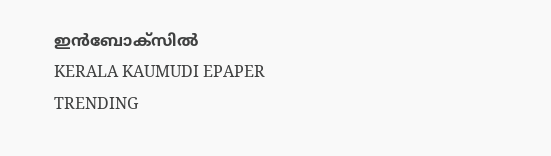ഇൻബോക്സിൽ
KERALA KAUMUDI EPAPER
TRENDING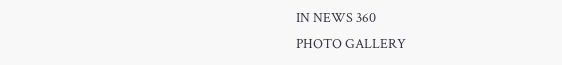IN NEWS 360
PHOTO GALLERY